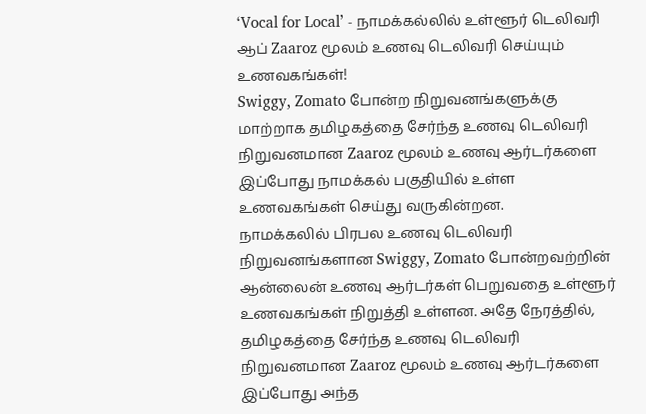‘Vocal for Local’ - நாமக்கல்லில் உள்ளூர் டெலிவரி ஆப் Zaaroz மூலம் உணவு டெலிவரி செய்யும் உணவகங்கள்!
Swiggy, Zomato போன்ற நிறுவனங்களுக்கு மாற்றாக தமிழகத்தை சேர்ந்த உணவு டெலிவரி நிறுவனமான Zaaroz மூலம் உணவு ஆர்டர்களை இப்போது நாமக்கல் பகுதியில் உள்ள உணவகங்கள் செய்து வருகின்றன.
நாமக்கலில் பிரபல உணவு டெலிவரி நிறுவனங்களான Swiggy, Zomato போன்றவற்றின் ஆன்லைன் உணவு ஆர்டர்கள் பெறுவதை உள்ளூர் உணவகங்கள் நிறுத்தி உள்ளன. அதே நேரத்தில், தமிழகத்தை சேர்ந்த உணவு டெலிவரி நிறுவனமான Zaaroz மூலம் உணவு ஆர்டர்களை இப்போது அந்த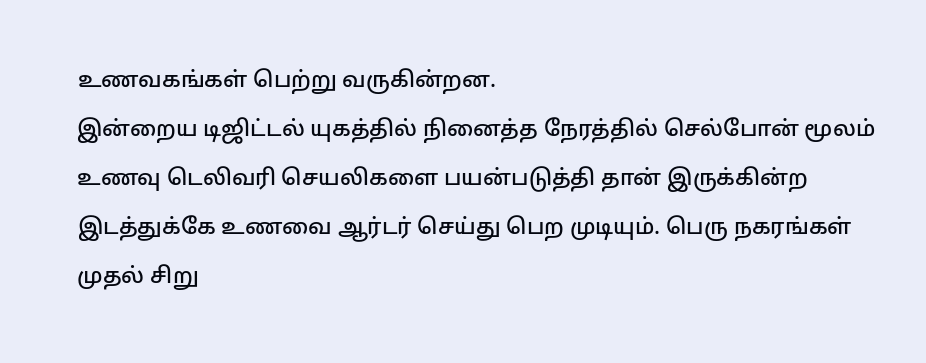உணவகங்கள் பெற்று வருகின்றன.
இன்றைய டிஜிட்டல் யுகத்தில் நினைத்த நேரத்தில் செல்போன் மூலம் உணவு டெலிவரி செயலிகளை பயன்படுத்தி தான் இருக்கின்ற இடத்துக்கே உணவை ஆர்டர் செய்து பெற முடியும். பெரு நகரங்கள் முதல் சிறு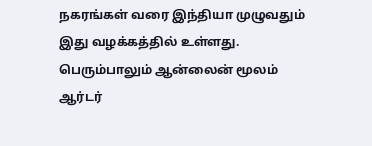நகரங்கள் வரை இந்தியா முழுவதும் இது வழக்கத்தில் உள்ளது. பெரும்பாலும் ஆன்லைன் மூலம் ஆர்டர்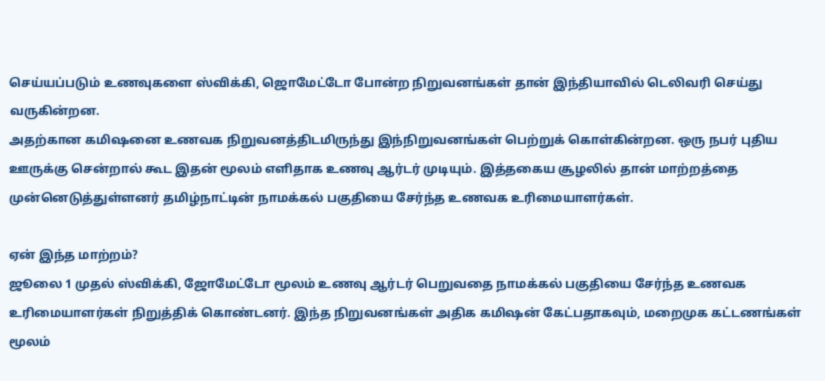செய்யப்படும் உணவுகளை ஸ்விக்கி, ஜொமேட்டோ போன்ற நிறுவனங்கள் தான் இந்தியாவில் டெலிவரி செய்து வருகின்றன.
அதற்கான கமிஷனை உணவக நிறுவனத்திடமிருந்து இந்நிறுவனங்கள் பெற்றுக் கொள்கின்றன. ஒரு நபர் புதிய ஊருக்கு சென்றால் கூட இதன் மூலம் எளிதாக உணவு ஆர்டர் முடியும். இத்தகைய சூழலில் தான் மாற்றத்தை முன்னெடுத்துள்ளனர் தமிழ்நாட்டின் நாமக்கல் பகுதியை சேர்ந்த உணவக உரிமையாளர்கள்.

ஏன் இந்த மாற்றம்?
ஜூலை 1 முதல் ஸ்விக்கி, ஜோமேட்டோ மூலம் உணவு ஆர்டர் பெறுவதை நாமக்கல் பகுதியை சேர்ந்த உணவக உரிமையாளர்கள் நிறுத்திக் கொண்டனர். இந்த நிறுவனங்கள் அதிக கமிஷன் கேட்பதாகவும், மறைமுக கட்டணங்கள் மூலம்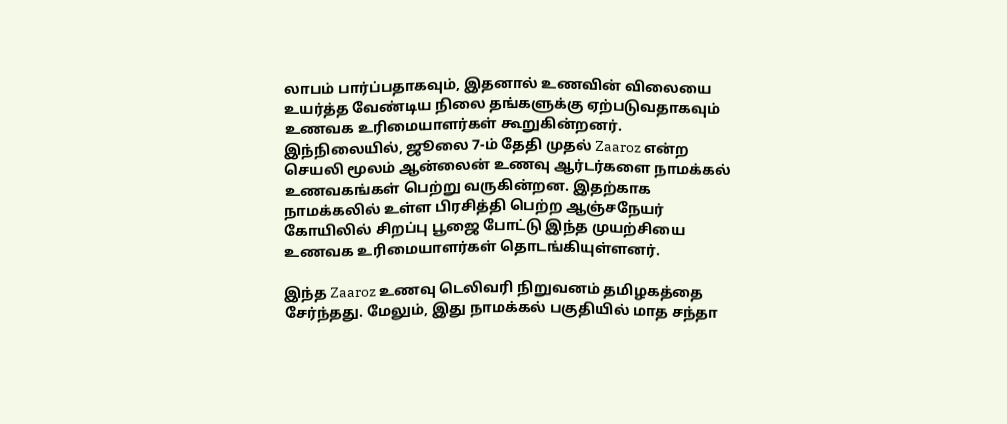லாபம் பார்ப்பதாகவும், இதனால் உணவின் விலையை உயர்த்த வேண்டிய நிலை தங்களுக்கு ஏற்படுவதாகவும் உணவக உரிமையாளர்கள் கூறுகின்றனர்.
இந்நிலையில், ஜூலை 7-ம் தேதி முதல் Zaaroz என்ற செயலி மூலம் ஆன்லைன் உணவு ஆர்டர்களை நாமக்கல் உணவகங்கள் பெற்று வருகின்றன. இதற்காக நாமக்கலில் உள்ள பிரசித்தி பெற்ற ஆஞ்சநேயர் கோயிலில் சிறப்பு பூஜை போட்டு இந்த முயற்சியை உணவக உரிமையாளர்கள் தொடங்கியுள்ளனர்.

இந்த Zaaroz உணவு டெலிவரி நிறுவனம் தமிழகத்தை சேர்ந்தது. மேலும், இது நாமக்கல் பகுதியில் மாத சந்தா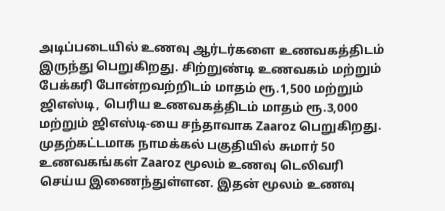அடிப்படையில் உணவு ஆர்டர்களை உணவகத்திடம் இருந்து பெறுகிறது. சிற்றுண்டி உணவகம் மற்றும் பேக்கரி போன்றவற்றிடம் மாதம் ரூ.1,500 மற்றும் ஜிஎஸ்டி, பெரிய உணவகத்திடம் மாதம் ரூ.3,000 மற்றும் ஜிஎஸ்டி-யை சந்தாவாக Zaaroz பெறுகிறது.
முதற்கட்டமாக நாமக்கல் பகுதியில் சுமார் 50 உணவகங்கள் Zaaroz மூலம் உணவு டெலிவரி செய்ய இணைந்துள்ளன. இதன் மூலம் உணவு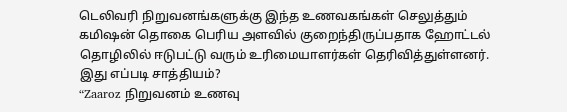டெலிவரி நிறுவனங்களுக்கு இந்த உணவகங்கள் செலுத்தும் கமிஷன் தொகை பெரிய அளவில் குறைந்திருப்பதாக ஹோட்டல் தொழிலில் ஈடுபட்டு வரும் உரிமையாளர்கள் தெரிவித்துள்ளனர்.
இது எப்படி சாத்தியம்?
“Zaaroz நிறுவனம் உணவு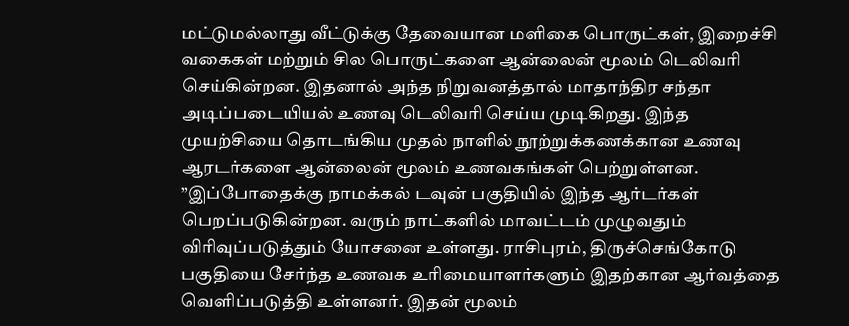மட்டுமல்லாது வீட்டுக்கு தேவையான மளிகை பொருட்கள், இறைச்சி வகைகள் மற்றும் சில பொருட்களை ஆன்லைன் மூலம் டெலிவரி செய்கின்றன. இதனால் அந்த நிறுவனத்தால் மாதாந்திர சந்தா அடிப்படையியல் உணவு டெலிவரி செய்ய முடிகிறது. இந்த முயற்சியை தொடங்கிய முதல் நாளில் நூற்றுக்கணக்கான உணவு ஆரடர்களை ஆன்லைன் மூலம் உணவகங்கள் பெற்றுள்ளன.
”இப்போதைக்கு நாமக்கல் டவுன் பகுதியில் இந்த ஆர்டர்கள் பெறப்படுகின்றன. வரும் நாட்களில் மாவட்டம் முழுவதும் விரிவுப்படுத்தும் யோசனை உள்ளது. ராசிபுரம், திருச்செங்கோடு பகுதியை சேர்ந்த உணவக உரிமையாளர்களும் இதற்கான ஆர்வத்தை வெளிப்படுத்தி உள்ளனர். இதன் மூலம்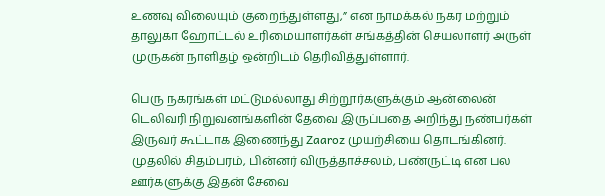உணவு விலையும் குறைந்துள்ளது,” என நாமக்கல் நகர மற்றும் தாலுகா ஹோட்டல் உரிமையாளர்கள் சங்கத்தின் செயலாளர் அருள் முருகன் நாளிதழ் ஒன்றிடம் தெரிவித்துள்ளார்.

பெரு நகரங்கள் மட்டுமல்லாது சிற்றூர்களுக்கும் ஆன்லைன் டெலிவரி நிறுவனங்களின் தேவை இருப்பதை அறிந்து நண்பர்கள் இருவர் கூட்டாக இணைந்து Zaaroz முயற்சியை தொடங்கினர். முதலில் சிதம்பரம், பின்னர் விருத்தாச்சலம், பண்ருட்டி என பல ஊர்களுக்கு இதன் சேவை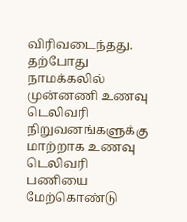விரிவடைந்தது. தற்போது நாமக்கலில் முன்னணி உணவு டெலிவரி நிறுவனங்களுக்கு மாற்றாக உணவு டெலிவரி பணியை மேற்கொண்டு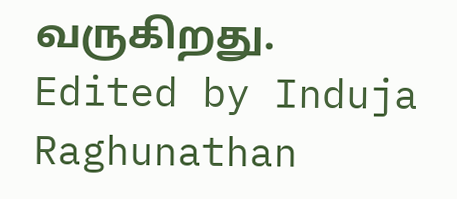வருகிறது.
Edited by Induja Raghunathan